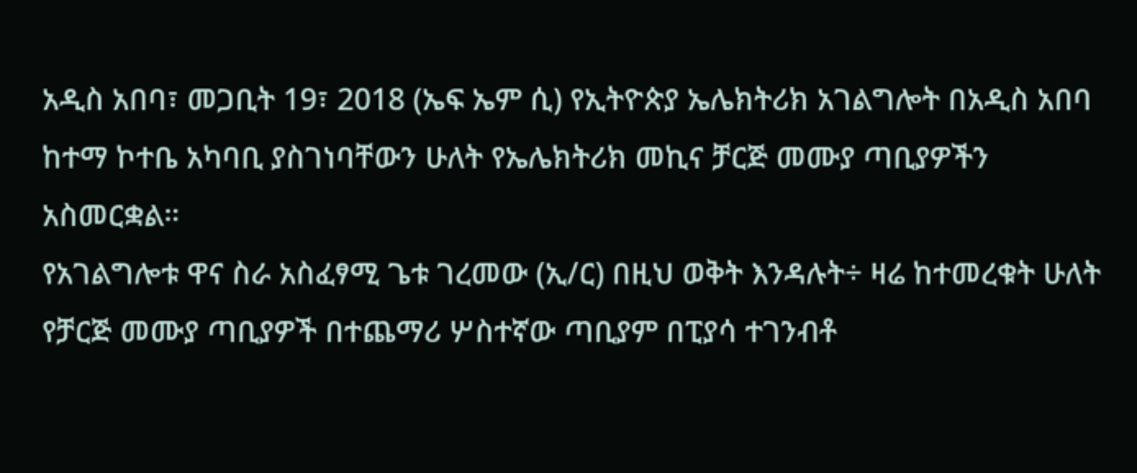አዲስ አበባ፣ መጋቢት 19፣ 2018 (ኤፍ ኤም ሲ) የኢትዮጵያ ኤሌክትሪክ አገልግሎት በአዲስ አበባ ከተማ ኮተቤ አካባቢ ያስገነባቸውን ሁለት የኤሌክትሪክ መኪና ቻርጅ መሙያ ጣቢያዎችን አስመርቋል።
የአገልግሎቱ ዋና ስራ አስፈፃሚ ጌቱ ገረመው (ኢ/ር) በዚህ ወቅት እንዳሉት÷ ዛሬ ከተመረቁት ሁለት የቻርጅ መሙያ ጣቢያዎች በተጨማሪ ሦስተኛው ጣቢያም በፒያሳ ተገንብቶ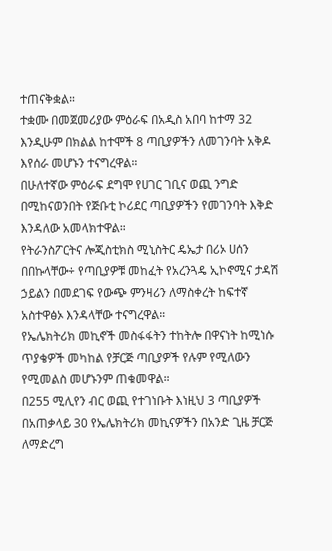ተጠናቅቋል።
ተቋሙ በመጀመሪያው ምዕራፍ በአዲስ አበባ ከተማ 32 እንዲሁም በክልል ከተሞች 8 ጣቢያዎችን ለመገንባት አቅዶ እየሰራ መሆኑን ተናግረዋል።
በሁለተኛው ምዕራፍ ደግሞ የሀገር ገቢና ወጪ ንግድ በሚከናወንበት የጅቡቲ ኮሪደር ጣቢያዎችን የመገንባት እቅድ እንዳለው አመላክተዋል።
የትራንስፖርትና ሎጂስቲክስ ሚኒስትር ዴኤታ በሪኦ ሀሰን በበኩላቸው÷ የጣቢያዎቹ መከፈት የአረንጓዴ ኢኮኖሚና ታዳሽ ኃይልን በመደገፍ የውጭ ምንዛሪን ለማስቀረት ከፍተኛ አስተዋፅኦ እንዳላቸው ተናግረዋል።
የኤሌክትሪክ መኪኖች መስፋፋትን ተከትሎ በዋናነት ከሚነሱ ጥያቄዎች መካከል የቻርጅ ጣቢያዎች የሉም የሚለውን የሚመልስ መሆኑንም ጠቁመዋል።
በ255 ሚሊየን ብር ወጪ የተገነቡት እነዚህ 3 ጣቢያዎች በአጠቃላይ 30 የኤሌክትሪክ መኪናዎችን በአንድ ጊዜ ቻርጅ ለማድረግ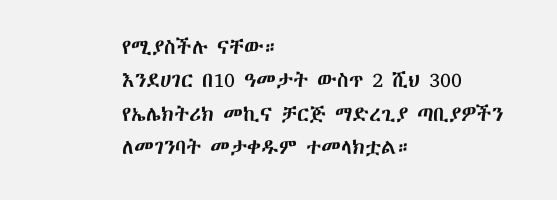የሚያስችሉ ናቸው።
እንደሀገር በ10 ዓመታት ውስጥ 2 ሺህ 300 የኤሌክትሪክ መኪና ቻርጅ ማድረጊያ ጣቢያዎችን ለመገንባት መታቀዱም ተመላክቷል።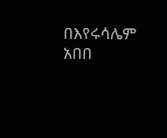በእየሩሳሌም አበበ